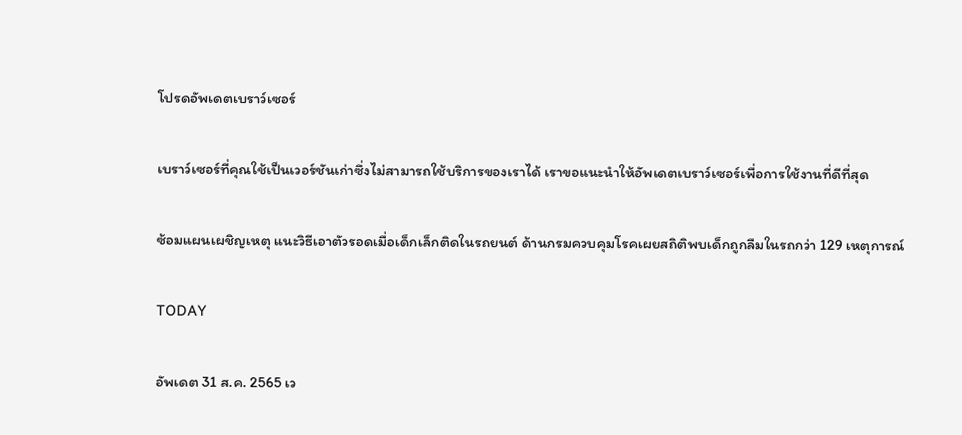โปรดอัพเดตเบราว์เซอร์

เบราว์เซอร์ที่คุณใช้เป็นเวอร์ชันเก่าซึ่งไม่สามารถใช้บริการของเราได้ เราขอแนะนำให้อัพเดตเบราว์เซอร์เพื่อการใช้งานที่ดีที่สุด

ซ้อมแผนเผชิญเหตุ แนะวิธีเอาตัวรอดเมื่อเด็กเล็กติดในรถยนต์ ด้านกรมควบคุมโรคเผยสถิติพบเด็กถูกลืมในรถกว่า 129 เหตุการณ์

TODAY

อัพเดต 31 ส.ค. 2565 เว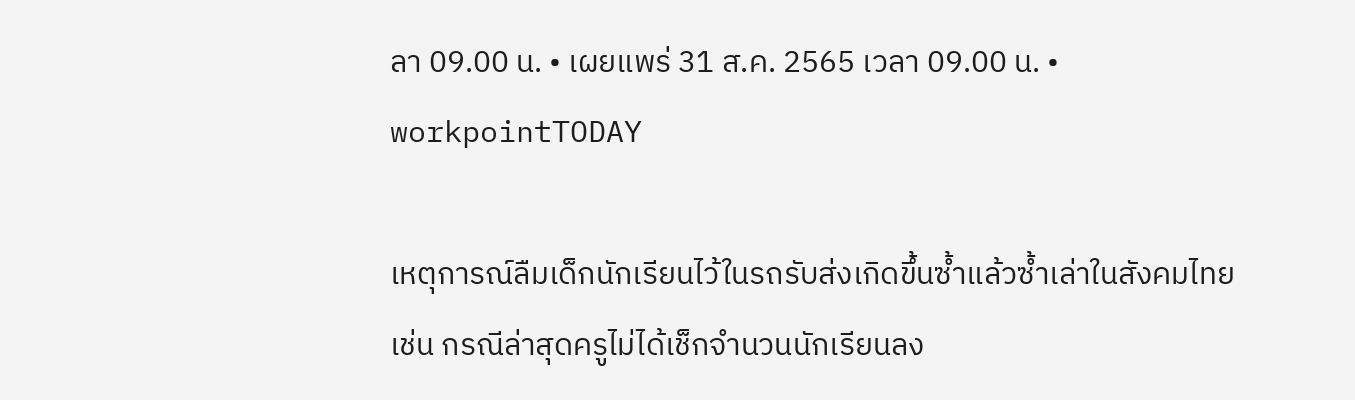ลา 09.00 น. • เผยแพร่ 31 ส.ค. 2565 เวลา 09.00 น. • workpointTODAY

เหตุการณ์ลืมเด็กนักเรียนไว้ในรถรับส่งเกิดขึ้นซ้ำแล้วซ้ำเล่าในสังคมไทย เช่น กรณีล่าสุดครูไม่ได้เช็กจำนวนนักเรียนลง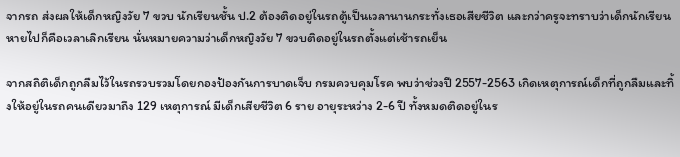จากรถ ส่งผลให้เด็กหญิงวัย 7 ขวบ นักเรียนชั้น ป.2 ต้องติดอยู่ในรถตู้เป็นเวลานานกระทั่งเธอเสียชีวิต และกว่าครูจะทราบว่าเด็กนักเรียนหายไปก็คือเวลาเลิกเรียน นั่นหมายความว่าเด็กหญิงวัย 7 ขวบติดอยู่ในรถตั้งแต่เช้ารถเย็น

จากสถิติเด็กถูกลืมไว้ในรถรวบรวมโดยกองป้องกันการบาดเจ็บ กรมควบคุมโรค พบว่าช่วงปี 2557-2563 เกิดเหตุการณ์เด็กที่ถูกลืมและทิ้งให้อยู่ในรถคนเดียวมาถึง 129 เหตุการณ์ มีเด็กเสียชีวิต 6 ราย อายุระหว่าง 2-6 ปี ทั้งหมดติดอยู่ในร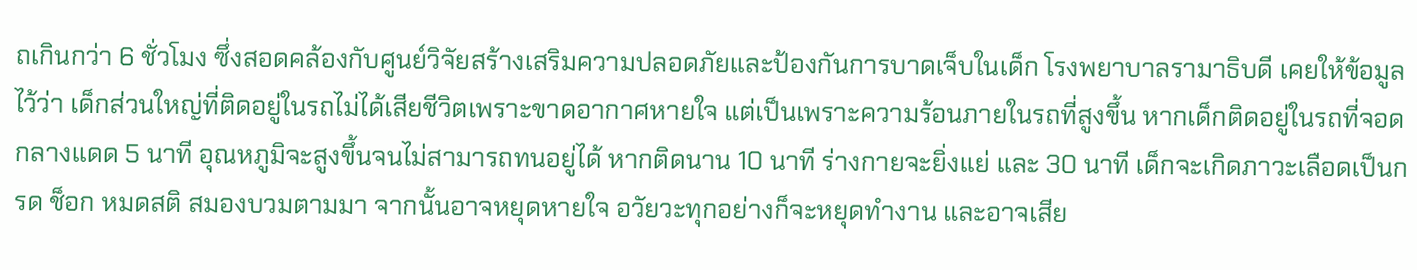ถเกินกว่า 6 ชั่วโมง ซึ่งสอดคล้องกับศูนย์วิจัยสร้างเสริมความปลอดภัยและป้องกันการบาดเจ็บในเด็ก โรงพยาบาลรามาธิบดี เคยให้ข้อมูลไว้ว่า เด็กส่วนใหญ่ที่ติดอยู่ในรถไม่ได้เสียชีวิตเพราะขาดอากาศหายใจ แต่เป็นเพราะความร้อนภายในรถที่สูงขึ้น หากเด็กติดอยู่ในรถที่จอดกลางแดด 5 นาที อุณหภูมิจะสูงขึ้นจนไม่สามารถทนอยู่ได้ หากติดนาน 10 นาที ร่างกายจะยิ่งแย่ และ 30 นาที เด็กจะเกิดภาวะเลือดเป็นกรด ช็อก หมดสติ สมองบวมตามมา จากนั้นอาจหยุดหายใจ อวัยวะทุกอย่างก็จะหยุดทำงาน และอาจเสีย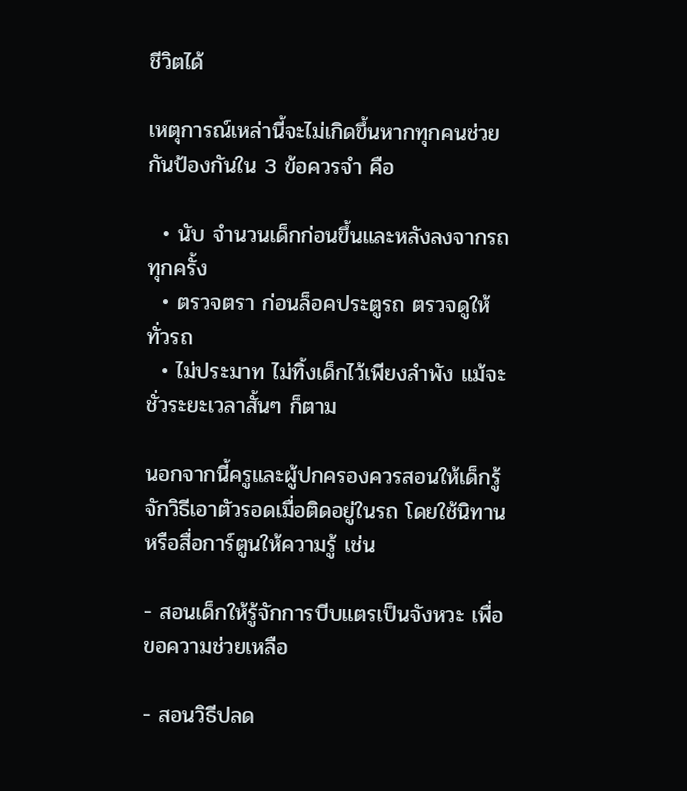ชีวิตได้

เหตุการณ์เหล่านี้จะไม่เกิดขึ้นหากทุกคนช่วยกันป้องกันใน 3 ข้อควรจำ คือ

  • นับ จำนวนเด็กก่อนขึ้นและหลังลงจากรถทุกครั้ง
  • ตรวจตรา ก่อนล็อคประตูรถ ตรวจดูให้ทั่วรถ
  • ไม่ประมาท ไม่ทิ้งเด็กไว้เพียงลำพัง แม้จะชั่วระยะเวลาสั้นๆ ก็ตาม

นอกจากนี้ครูและผู้ปกครองควรสอนให้เด็กรู้จักวิธีเอาตัวรอดเมื่อติดอยู่ในรถ โดยใช้นิทานหรือสื่อการ์ตูนให้ความรู้ เช่น

- สอนเด็กให้รู้จักการบีบแตรเป็นจังหวะ เพื่อขอความช่วยเหลือ

- สอนวิธีปลด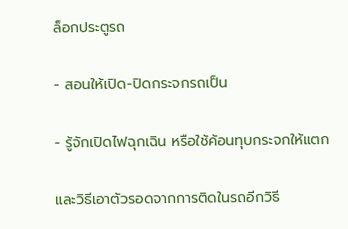ล็อกประตูรถ

- สอนให้เปิด-ปิดกระจกรถเป็น

- รู้จักเปิดไฟฉุกเฉิน หรือใช้ค้อนทุบกระจกให้แตก

และวิธีเอาตัวรอดจากการติดในรถอีกวิธี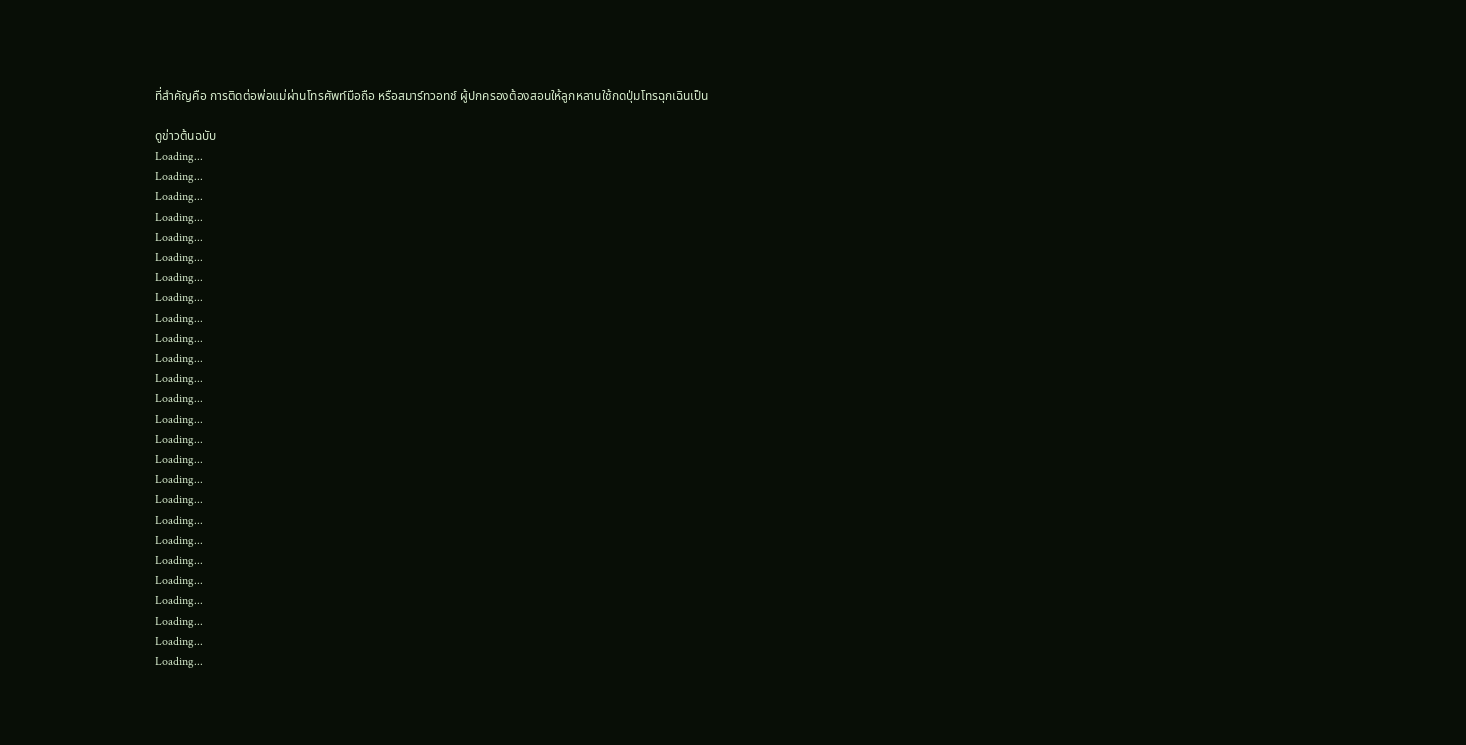ที่สำคัญคือ การติดต่อพ่อแม่ผ่านโทรศัพท์มือถือ หรือสมาร์ทวอทช์ ผู้ปกครองต้องสอนให้ลูกหลานใช้กดปุ่มโทรฉุกเฉินเป็น

ดูข่าวต้นฉบับ
Loading...
Loading...
Loading...
Loading...
Loading...
Loading...
Loading...
Loading...
Loading...
Loading...
Loading...
Loading...
Loading...
Loading...
Loading...
Loading...
Loading...
Loading...
Loading...
Loading...
Loading...
Loading...
Loading...
Loading...
Loading...
Loading...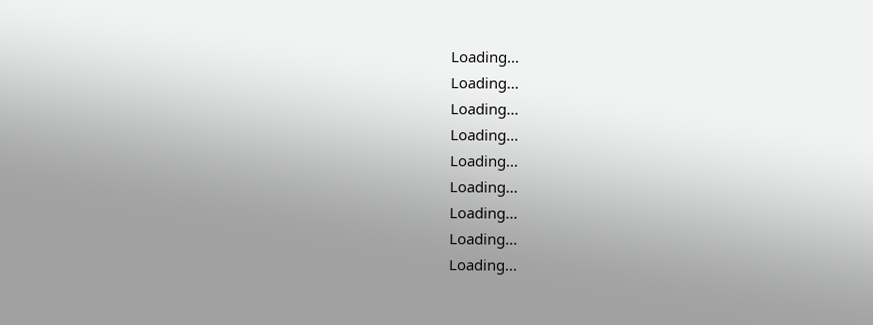Loading...
Loading...
Loading...
Loading...
Loading...
Loading...
Loading...
Loading...
Loading...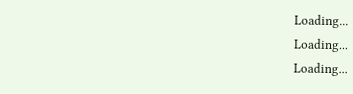Loading...
Loading...
Loading...